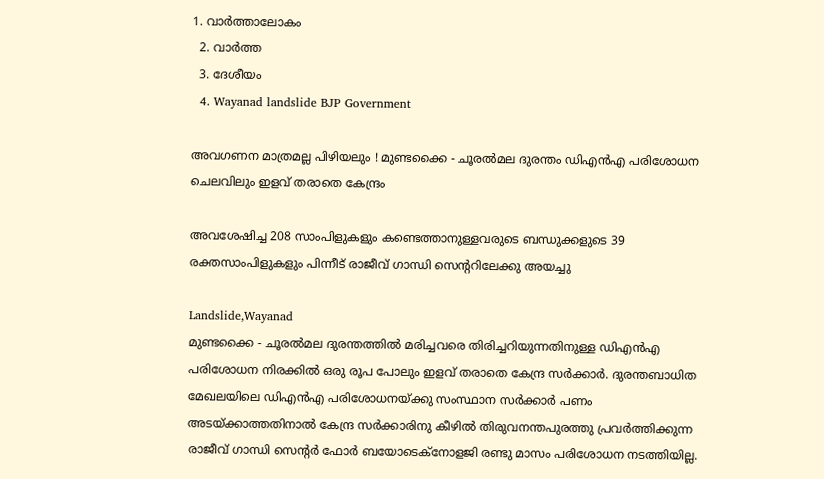1. വാര്‍ത്താലോകം
  2. വാര്‍ത്ത
  3. ദേശീയം
  4. Wayanad landslide BJP Government

അവഗണന മാത്രമല്ല പിഴിയലും ! മുണ്ടക്കൈ - ചൂരല്‍മല ദുരന്തം ഡിഎന്‍എ പരിശോധന ചെലവിലും ഇളവ് തരാതെ കേന്ദ്രം

അവശേഷിച്ച 208 സാംപിളുകളും കണ്ടെത്താനുള്ളവരുടെ ബന്ധുക്കളുടെ 39 രക്തസാംപിളുകളും പിന്നീട് രാജീവ് ഗാന്ധി സെന്ററിലേക്കു അയച്ചു

Landslide,Wayanad
മുണ്ടക്കൈ - ചൂരല്‍മല ദുരന്തത്തില്‍ മരിച്ചവരെ തിരിച്ചറിയുന്നതിനുള്ള ഡിഎന്‍എ പരിശോധന നിരക്കില്‍ ഒരു രൂപ പോലും ഇളവ് തരാതെ കേന്ദ്ര സര്‍ക്കാര്‍. ദുരന്തബാധിത മേഖലയിലെ ഡിഎന്‍എ പരിശോധനയ്ക്കു സംസ്ഥാന സര്‍ക്കാര്‍ പണം അടയ്ക്കാത്തതിനാല്‍ കേന്ദ്ര സര്‍ക്കാരിനു കീഴില്‍ തിരുവനന്തപുരത്തു പ്രവര്‍ത്തിക്കുന്ന രാജീവ് ഗാന്ധി സെന്റര്‍ ഫോര്‍ ബയോടെക്‌നോളജി രണ്ടു മാസം പരിശോധന നടത്തിയില്ല.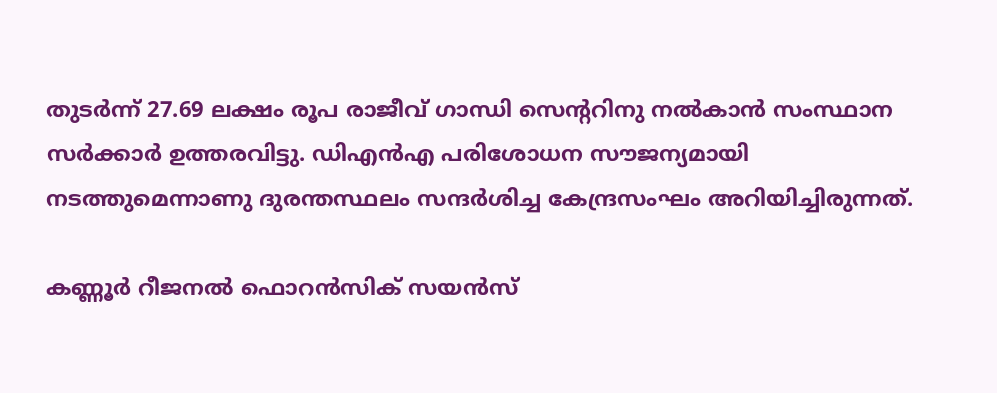തുടര്‍ന്ന് 27.69 ലക്ഷം രൂപ രാജീവ് ഗാന്ധി സെന്ററിനു നല്‍കാന്‍ സംസ്ഥാന സര്‍ക്കാര്‍ ഉത്തരവിട്ടു. ഡിഎന്‍എ പരിശോധന സൗജന്യമായി നടത്തുമെന്നാണു ദുരന്തസ്ഥലം സന്ദര്‍ശിച്ച കേന്ദ്രസംഘം അറിയിച്ചിരുന്നത്.

കണ്ണൂര്‍ റീജനല്‍ ഫൊറന്‍സിക് സയന്‍സ്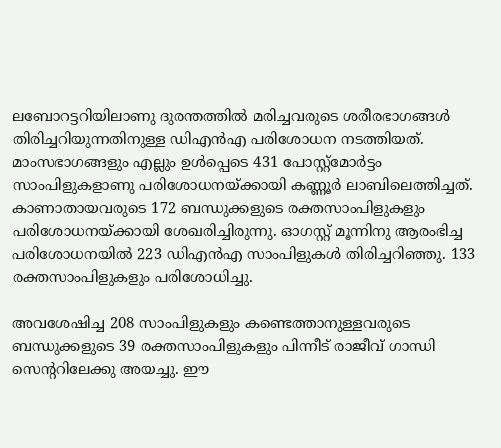ലബോറട്ടറിയിലാണു ദുരന്തത്തില്‍ മരിച്ചവരുടെ ശരീരഭാഗങ്ങള്‍ തിരിച്ചറിയുന്നതിനുള്ള ഡിഎന്‍എ പരിശോധന നടത്തിയത്. മാംസഭാഗങ്ങളും എല്ലും ഉള്‍പ്പെടെ 431 പോസ്റ്റ്‌മോര്‍ട്ടം സാംപിളുകളാണു പരിശോധനയ്ക്കായി കണ്ണൂര്‍ ലാബിലെത്തിച്ചത്. കാണാതായവരുടെ 172 ബന്ധുക്കളുടെ രക്തസാംപിളുകളും പരിശോധനയ്ക്കായി ശേഖരിച്ചിരുന്നു. ഓഗസ്റ്റ് മൂന്നിനു ആരംഭിച്ച പരിശോധനയില്‍ 223 ഡിഎന്‍എ സാംപിളുകള്‍ തിരിച്ചറിഞ്ഞു. 133 രക്തസാംപിളുകളും പരിശോധിച്ചു.

അവശേഷിച്ച 208 സാംപിളുകളും കണ്ടെത്താനുള്ളവരുടെ ബന്ധുക്കളുടെ 39 രക്തസാംപിളുകളും പിന്നീട് രാജീവ് ഗാന്ധി സെന്ററിലേക്കു അയച്ചു. ഈ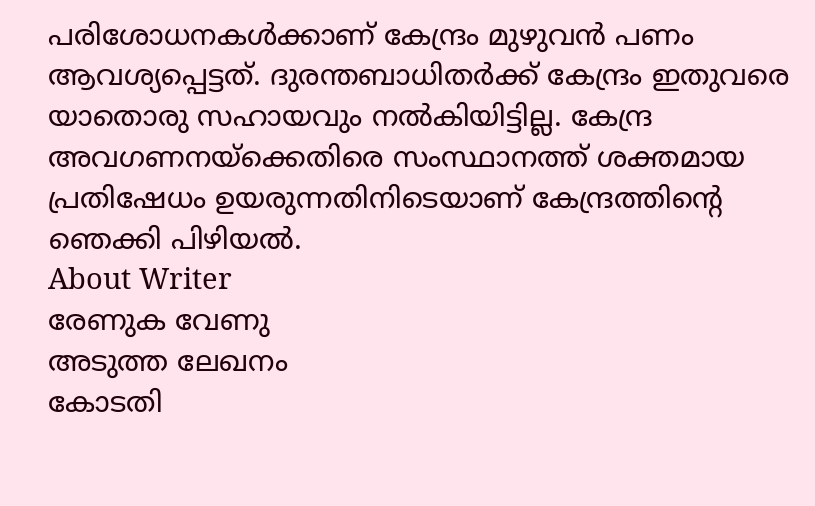പരിശോധനകള്‍ക്കാണ് കേന്ദ്രം മുഴുവന്‍ പണം ആവശ്യപ്പെട്ടത്. ദുരന്തബാധിതര്‍ക്ക് കേന്ദ്രം ഇതുവരെ യാതൊരു സഹായവും നല്‍കിയിട്ടില്ല. കേന്ദ്ര അവഗണനയ്‌ക്കെതിരെ സംസ്ഥാനത്ത് ശക്തമായ പ്രതിഷേധം ഉയരുന്നതിനിടെയാണ് കേന്ദ്രത്തിന്റെ ഞെക്കി പിഴിയല്‍.
About Writer
രേണുക വേണു
അടുത്ത ലേഖനം
കോടതി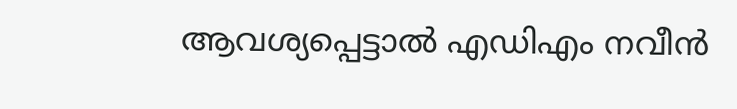ആവശ്യപ്പെട്ടാല്‍ എഡിഎം നവീന്‍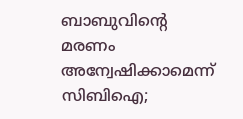ബാബുവിന്റെ മരണം അന്വേഷിക്കാമെന്ന് സിബിഐ;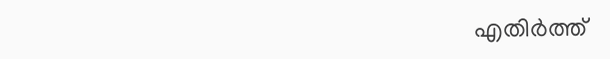എതിര്‍ത്ത്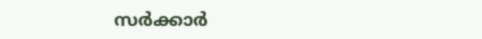സര്‍ക്കാര്‍